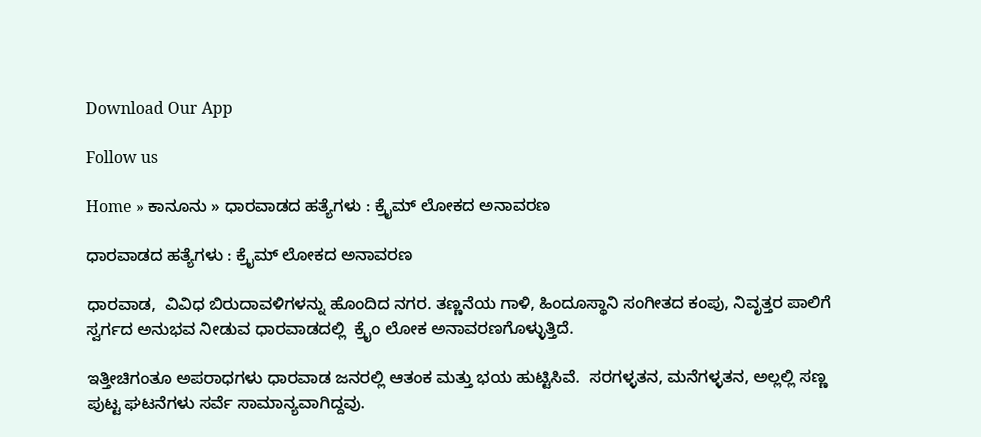Download Our App

Follow us

Home » ಕಾನೂನು » ಧಾರವಾಡದ ಹತ್ಯೆಗಳು : ಕ್ರೈಮ್ ಲೋಕದ ಅನಾವರಣ

ಧಾರವಾಡದ ಹತ್ಯೆಗಳು : ಕ್ರೈಮ್ ಲೋಕದ ಅನಾವರಣ

ಧಾರವಾಡ,  ವಿವಿಧ ಬಿರುದಾವಳಿಗಳನ್ನು ಹೊಂದಿದ ನಗರ. ತಣ್ಣನೆಯ ಗಾಳಿ, ಹಿಂದೂಸ್ಥಾನಿ ಸಂಗೀತದ ಕಂಪು, ನಿವೃತ್ತರ ಪಾಲಿಗೆ ಸ್ವರ್ಗದ ಅನುಭವ ನೀಡುವ ಧಾರವಾಡದಲ್ಲಿ  ಕ್ರೈಂ ಲೋಕ ಅನಾವರಣಗೊಳ್ಳುತ್ತಿದೆ.

ಇತ್ತೀಚಿಗಂತೂ ಅಪರಾಧಗಳು ಧಾರವಾಡ ಜನರಲ್ಲಿ ಆತಂಕ ಮತ್ತು ಭಯ ಹುಟ್ಟಿಸಿವೆ.  ಸರಗಳ್ಳತನ, ಮನೆಗಳ್ಳತನ, ಅಲ್ಲಲ್ಲಿ ಸಣ್ಣ ಪುಟ್ಟ ಘಟನೆಗಳು ಸರ್ವೆ ಸಾಮಾನ್ಯವಾಗಿದ್ದವು.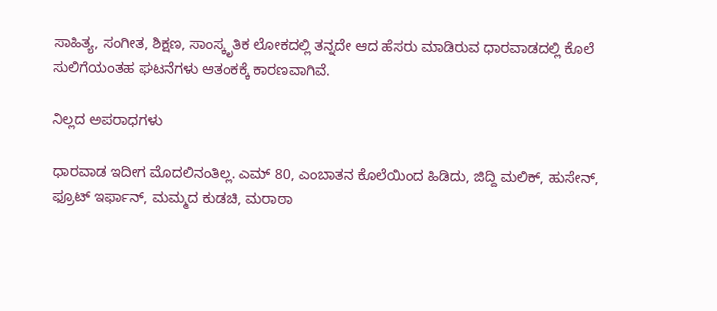ಸಾಹಿತ್ಯ, ಸಂಗೀತ, ಶಿಕ್ಷಣ, ಸಾಂಸ್ಕೃತಿಕ ಲೋಕದಲ್ಲಿ ತನ್ನದೇ ಆದ ಹೆಸರು ಮಾಡಿರುವ ಧಾರವಾಡದಲ್ಲಿ ಕೊಲೆ ಸುಲಿಗೆಯಂತಹ ಘಟನೆಗಳು ಆತಂಕಕ್ಕೆ ಕಾರಣವಾಗಿವೆ.

ನಿಲ್ಲದ ಅಪರಾಧಗಳು

ಧಾರವಾಡ ಇದೀಗ ಮೊದಲಿನಂತಿಲ್ಲ. ಎಮ್ 80, ಎಂಬಾತನ ಕೊಲೆಯಿಂದ ಹಿಡಿದು, ಜಿದ್ದಿ ಮಲಿಕ್, ಹುಸೇನ್, ಫ್ರೂಟ್ ಇರ್ಫಾನ್, ಮಮ್ಮದ ಕುಡಚಿ, ಮರಾಠಾ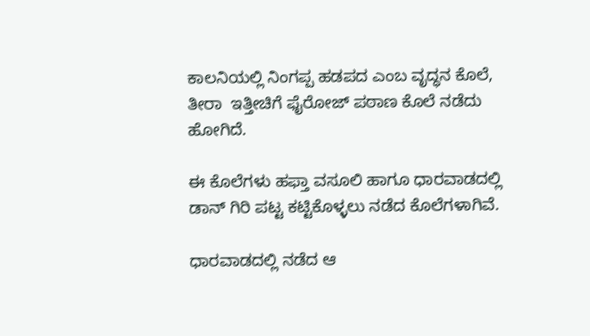ಕಾಲನಿಯಲ್ಲಿ ನಿಂಗಪ್ಪ ಹಡಪದ ಎಂಬ ವೃದ್ಧನ ಕೊಲೆ, ತೀರಾ  ಇತ್ತೀಚಿಗೆ ಫೈರೋಜ್ ಪಠಾಣ ಕೊಲೆ ನಡೆದು ಹೋಗಿದೆ.

ಈ ಕೊಲೆಗಳು ಹಫ್ತಾ ವಸೂಲಿ ಹಾಗೂ ಧಾರವಾಡದಲ್ಲಿ ಡಾನ್ ಗಿರಿ ಪಟ್ಟ ಕಟ್ಟಿಕೊಳ್ಳಲು ನಡೆದ ಕೊಲೆಗಳಾಗಿವೆ.

ಧಾರವಾಡದಲ್ಲಿ ನಡೆದ ಆ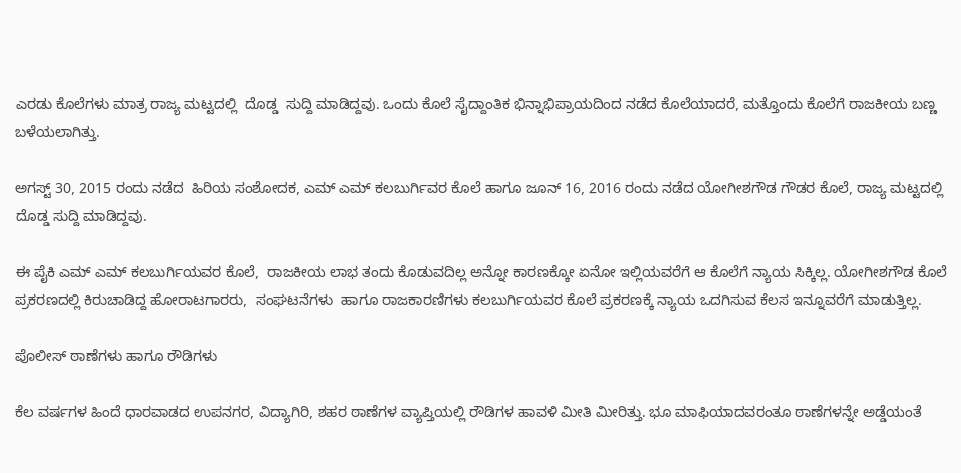ಎರಡು ಕೊಲೆಗಳು ಮಾತ್ರ ರಾಜ್ಯ ಮಟ್ಟದಲ್ಲಿ  ದೊಡ್ಡ  ಸುದ್ದಿ ಮಾಡಿದ್ದವು. ಒಂದು ಕೊಲೆ ಸೈದ್ದಾಂತಿಕ ಭಿನ್ನಾಭಿಪ್ರಾಯದಿಂದ ನಡೆದ ಕೊಲೆಯಾದರೆ, ಮತ್ತೊಂದು ಕೊಲೆಗೆ ರಾಜಕೀಯ ಬಣ್ಣ ಬಳೆಯಲಾಗಿತ್ತು.

ಅಗಸ್ಟ್ 30, 2015 ರಂದು ನಡೆದ  ಹಿರಿಯ ಸಂಶೋದಕ, ಎಮ್ ಎಮ್ ಕಲಬುರ್ಗಿವರ ಕೊಲೆ ಹಾಗೂ ಜೂನ್ 16, 2016 ರಂದು ನಡೆದ ಯೋಗೀಶಗೌಡ ಗೌಡರ ಕೊಲೆ, ರಾಜ್ಯ ಮಟ್ಟದಲ್ಲಿ ದೊಡ್ಡ ಸುದ್ದಿ ಮಾಡಿದ್ದವು.

ಈ ಪೈಕಿ ಎಮ್ ಎಮ್ ಕಲಬುರ್ಗಿಯವರ ಕೊಲೆ,  ರಾಜಕೀಯ ಲಾಭ ತಂದು ಕೊಡುವದಿಲ್ಲ ಅನ್ನೋ ಕಾರಣಕ್ಕೋ ಏನೋ ಇಲ್ಲಿಯವರೆಗೆ ಆ ಕೊಲೆಗೆ ನ್ಯಾಯ ಸಿಕ್ಕಿಲ್ಲ. ಯೋಗೀಶಗೌಡ ಕೊಲೆ ಪ್ರಕರಣದಲ್ಲಿ ಕಿರುಚಾಡಿದ್ದ ಹೋರಾಟಗಾರರು,  ಸಂಘಟನೆಗಳು  ಹಾಗೂ ರಾಜಕಾರಣಿಗಳು ಕಲಬುರ್ಗಿಯವರ ಕೊಲೆ ಪ್ರಕರಣಕ್ಕೆ ನ್ಯಾಯ ಒದಗಿಸುವ ಕೆಲಸ ಇನ್ನೂವರೆಗೆ ಮಾಡುತ್ತಿಲ್ಲ.

ಪೊಲೀಸ್ ಠಾಣೆಗಳು ಹಾಗೂ ರೌಡಿಗಳು

ಕೆಲ ವರ್ಷಗಳ ಹಿಂದೆ ಧಾರವಾಡದ ಉಪನಗರ, ವಿದ್ಯಾಗಿರಿ, ಶಹರ ಠಾಣೆಗಳ ವ್ಯಾಪ್ತಿಯಲ್ಲಿ ರೌಡಿಗಳ ಹಾವಳಿ ಮೀತಿ ಮೀರಿತ್ತು. ಭೂ ಮಾಫಿಯಾದವರಂತೂ ಠಾಣೆಗಳನ್ನೇ ಅಡ್ಡೆಯಂತೆ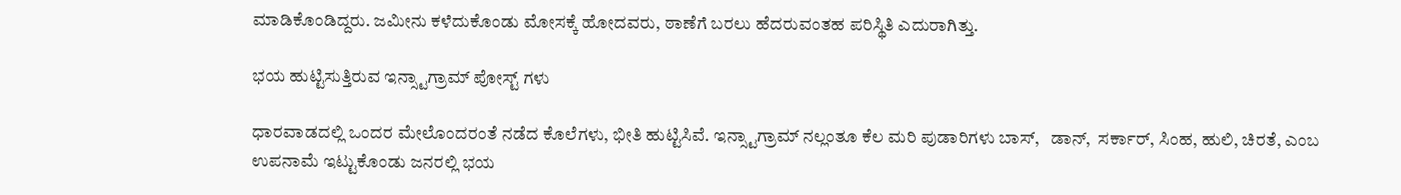ಮಾಡಿಕೊಂಡಿದ್ದರು. ಜಮೀನು ಕಳೆದುಕೊಂಡು ಮೋಸಕ್ಕೆ ಹೋದವರು, ಠಾಣೆಗೆ ಬರಲು ಹೆದರುವಂತಹ ಪರಿಸ್ಥಿತಿ ಎದುರಾಗಿತ್ತು.

ಭಯ ಹುಟ್ಟಿಸುತ್ತಿರುವ ಇನ್ಸ್ಟಾಗ್ರಾಮ್ ಪೋಸ್ಟ್ ಗಳು

ಧಾರವಾಡದಲ್ಲಿ ಒಂದರ ಮೇಲೊಂದರಂತೆ ನಡೆದ ಕೊಲೆಗಳು, ಭೀತಿ ಹುಟ್ಟಿಸಿವೆ. ಇನ್ಸ್ಟಾಗ್ರಾಮ್ ನಲ್ಲಂತೂ ಕೆಲ ಮರಿ ಪುಡಾರಿಗಳು ಬಾಸ್,   ಡಾನ್,  ಸರ್ಕಾರ್, ಸಿಂಹ, ಹುಲಿ, ಚಿರತೆ, ಎಂಬ ಉಪನಾಮೆ ಇಟ್ಟುಕೊಂಡು ಜನರಲ್ಲಿ ಭಯ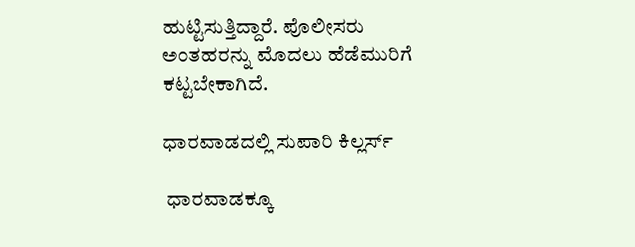ಹುಟ್ಟಿಸುತ್ತಿದ್ದಾರೆ. ಪೊಲೀಸರು ಅಂತಹರನ್ನು ಮೊದಲು ಹೆಡೆಮುರಿಗೆ ಕಟ್ಟಬೇಕಾಗಿದೆ.

ಧಾರವಾಡದಲ್ಲಿ ಸುಪಾರಿ ಕಿಲ್ಲರ್ಸ್

 ಧಾರವಾಡಕ್ಕೂ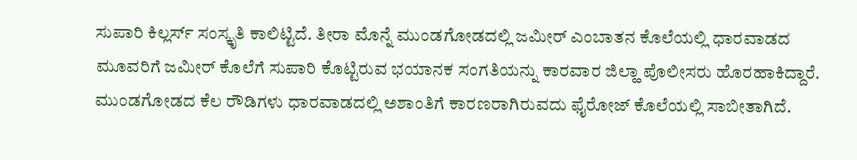ಸುಪಾರಿ ಕಿಲ್ಲರ್ಸ್ ಸಂಸ್ಕೃತಿ ಕಾಲಿಟ್ಟಿದೆ. ತೀರಾ ಮೊನ್ನೆ ಮುಂಡಗೋಡದಲ್ಲಿ ಜಮೀರ್ ಎಂಬಾತನ ಕೊಲೆಯಲ್ಲಿ ಧಾರವಾಡದ ಮೂವರಿಗೆ ಜಮೀರ್ ಕೊಲೆಗೆ ಸುಪಾರಿ ಕೊಟ್ಟಿರುವ ಭಯಾನಕ ಸಂಗತಿಯನ್ನು ಕಾರವಾರ ಜಿಲ್ಹಾ ಪೊಲೀಸರು ಹೊರಹಾಕಿದ್ದಾರೆ. ಮುಂಡಗೋಡದ ಕೆಲ ರೌಡಿಗಳು ಧಾರವಾಡದಲ್ಲಿ ಅಶಾಂತಿಗೆ ಕಾರಣರಾಗಿರುವದು ಫೈರೋಜ್ ಕೊಲೆಯಲ್ಲಿ ಸಾಬೀತಾಗಿದೆ.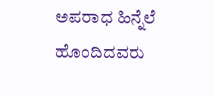ಅಪರಾಧ ಹಿನ್ನೆಲೆ ಹೊಂದಿದವರು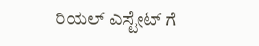ರಿಯಲ್ ಎಸ್ಟೇಟ್ ಗೆ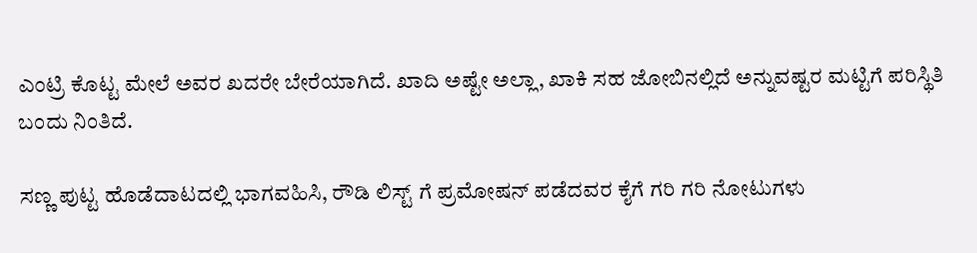ಎಂಟ್ರಿ ಕೊಟ್ಟ ಮೇಲೆ ಅವರ ಖದರೇ ಬೇರೆಯಾಗಿದೆ. ಖಾದಿ ಅಷ್ಟೇ ಅಲ್ಲಾ, ಖಾಕಿ ಸಹ ಜೋಬಿನಲ್ಲಿದೆ ಅನ್ನುವಷ್ಟರ ಮಟ್ಟಿಗೆ ಪರಿಸ್ಥಿತಿ ಬಂದು ನಿಂತಿದೆ.

ಸಣ್ಣ ಪುಟ್ಟ ಹೊಡೆದಾಟದಲ್ಲಿ ಭಾಗವಹಿಸಿ, ರೌಡಿ ಲಿಸ್ಟ್ ಗೆ ಪ್ರಮೋಷನ್ ಪಡೆದವರ ಕೈಗೆ ಗರಿ ಗರಿ ನೋಟುಗಳು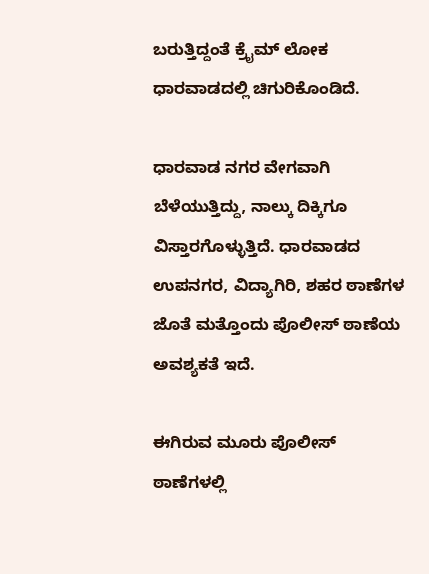ಬರುತ್ತಿದ್ದಂತೆ ಕ್ರೈಮ್ ಲೋಕ ಧಾರವಾಡದಲ್ಲಿ ಚಿಗುರಿಕೊಂಡಿದೆ.

ಧಾರವಾಡ ನಗರ ವೇಗವಾಗಿ ಬೆಳೆಯುತ್ತಿದ್ದು, ನಾಲ್ಕು ದಿಕ್ಕಿಗೂ ವಿಸ್ತಾರಗೊಳ್ಳುತ್ತಿದೆ. ಧಾರವಾಡದ ಉಪನಗರ, ವಿದ್ಯಾಗಿರಿ, ಶಹರ ಠಾಣೆಗಳ ಜೊತೆ ಮತ್ತೊಂದು ಪೊಲೀಸ್ ಠಾಣೆಯ ಅವಶ್ಯಕತೆ ಇದೆ.

ಈಗಿರುವ ಮೂರು ಪೊಲೀಸ್ ಠಾಣೆಗಳಲ್ಲಿ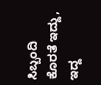ಸಿಬ್ಬಂದಿ ಕೊರತೆ ಇದ್ದು, ಇದ್ದ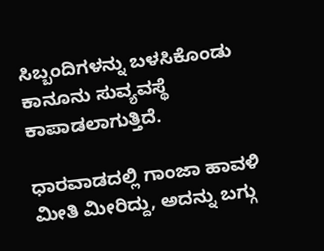ಸಿಬ್ಬಂದಿಗಳನ್ನು ಬಳಸಿಕೊಂಡು ಕಾನೂನು ಸುವ್ಯವಸ್ಥೆ ಕಾಪಾಡಲಾಗುತ್ತಿದೆ.

ಧಾರವಾಡದಲ್ಲಿ ಗಾಂಜಾ ಹಾವಳಿ ಮೀತಿ ಮೀರಿದ್ದು, ಅದನ್ನು ಬಗ್ಗು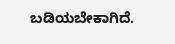ಬಡಿಯಬೇಕಾಗಿದೆ.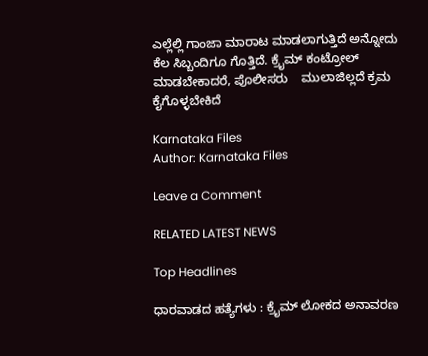ಎಲ್ಲೆಲ್ಲಿ ಗಾಂಜಾ ಮಾರಾಟ ಮಾಡಲಾಗುತ್ತಿದೆ ಅನ್ನೋದು ಕೆಲ ಸಿಬ್ಬಂದಿಗೂ ಗೊತ್ತಿದೆ. ಕ್ರೈಮ್ ಕಂಟ್ರೋಲ್ ಮಾಡಬೇಕಾದರೆ, ಪೊಲೀಸರು    ಮುಲಾಜಿಲ್ಲದೆ ಕ್ರಮ ಕೈಗೊಳ್ಳಬೇಕಿದೆ

Karnataka Files
Author: Karnataka Files

Leave a Comment

RELATED LATEST NEWS

Top Headlines

ಧಾರವಾಡದ ಹತ್ಯೆಗಳು : ಕ್ರೈಮ್ ಲೋಕದ ಅನಾವರಣ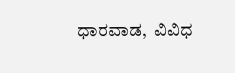ಧಾರವಾಡ,  ವಿವಿಧ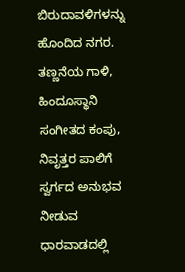ಬಿರುದಾವಳಿಗಳನ್ನು ಹೊಂದಿದ ನಗರ. ತಣ್ಣನೆಯ ಗಾಳಿ, ಹಿಂದೂಸ್ಥಾನಿ ಸಂಗೀತದ ಕಂಪು, ನಿವೃತ್ತರ ಪಾಲಿಗೆ ಸ್ವರ್ಗದ ಅನುಭವ ನೀಡುವ ಧಾರವಾಡದಲ್ಲಿ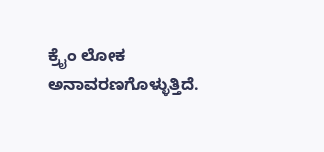ಕ್ರೈಂ ಲೋಕ ಅನಾವರಣಗೊಳ್ಳುತ್ತಿದೆ.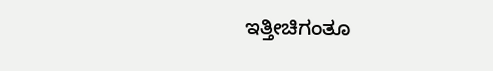ಇತ್ತೀಚಿಗಂತೂ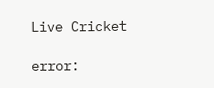Live Cricket

error: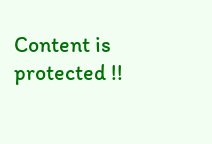Content is protected !!